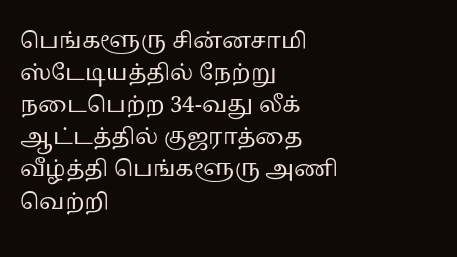பெங்களூரு சின்னசாமி ஸ்டேடியத்தில் நேற்று நடைபெற்ற 34-வது லீக் ஆட்டத்தில் குஜராத்தை வீழ்த்தி பெங்களூரு அணி வெற்றி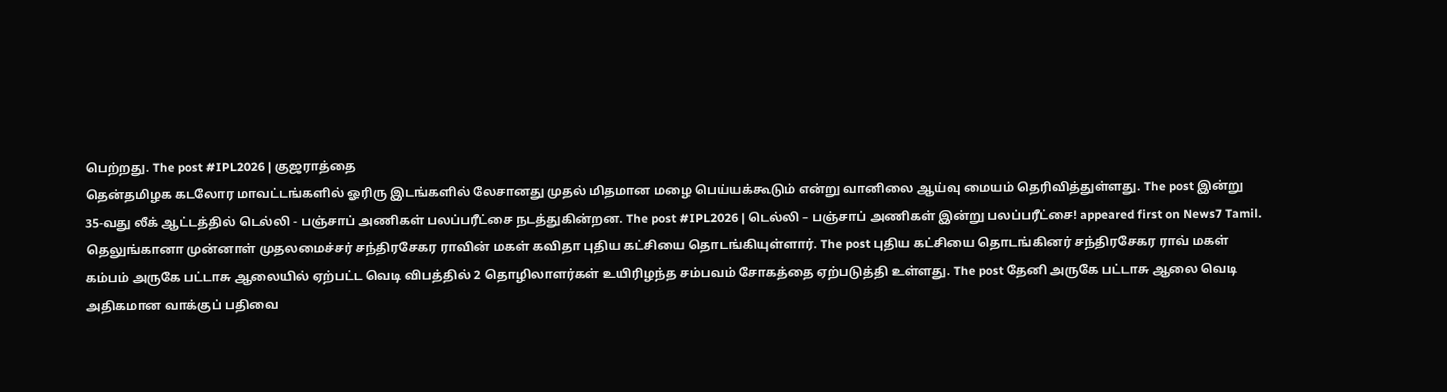பெற்றது. The post #IPL2026 | குஜராத்தை
தென்தமிழக கடலோர மாவட்டங்களில் ஓரிரு இடங்களில் லேசானது முதல் மிதமான மழை பெய்யக்கூடும் என்று வானிலை ஆய்வு மையம் தெரிவித்துள்ளது. The post இன்று
35-வது லீக் ஆட்டத்தில் டெல்லி - பஞ்சாப் அணிகள் பலப்பரீட்சை நடத்துகின்றன. The post #IPL2026 | டெல்லி – பஞ்சாப் அணிகள் இன்று பலப்பரீட்சை! appeared first on News7 Tamil.
தெலுங்கானா முன்னாள் முதலமைச்சர் சந்திரசேகர ராவின் மகள் கவிதா புதிய கட்சியை தொடங்கியுள்ளார். The post புதிய கட்சியை தொடங்கினர் சந்திரசேகர ராவ் மகள்
கம்பம் அருகே பட்டாசு ஆலையில் ஏற்பட்ட வெடி விபத்தில் 2 தொழிலாளர்கள் உயிரிழந்த சம்பவம் சோகத்தை ஏற்படுத்தி உள்ளது. The post தேனி அருகே பட்டாசு ஆலை வெடி
அதிகமான வாக்குப் பதிவை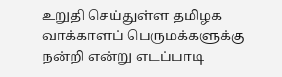உறுதி செய்துள்ள தமிழக வாக்காளப் பெருமக்களுக்கு நன்றி என்று எடப்பாடி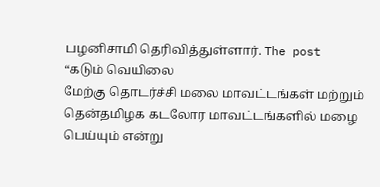பழனிசாமி தெரிவித்துள்ளார். The post “கடும் வெயிலை
மேற்கு தொடர்ச்சி மலை மாவட்டங்கள் மற்றும் தென்தமிழக கடலோர மாவட்டங்களில் மழை பெய்யும் என்று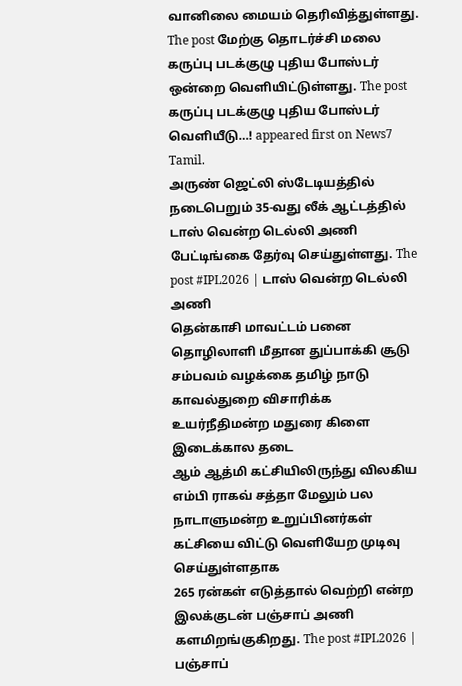வானிலை மையம் தெரிவித்துள்ளது. The post மேற்கு தொடர்ச்சி மலை
கருப்பு படக்குழு புதிய போஸ்டர் ஒன்றை வெளியிட்டுள்ளது. The post கருப்பு படக்குழு புதிய போஸ்டர் வெளியீடு…! appeared first on News7 Tamil.
அருண் ஜெட்லி ஸ்டேடியத்தில் நடைபெறும் 35-வது லீக் ஆட்டத்தில் டாஸ் வென்ற டெல்லி அணி பேட்டிங்கை தேர்வு செய்துள்ளது. The post #IPL2026 | டாஸ் வென்ற டெல்லி அணி
தென்காசி மாவட்டம் பனை தொழிலாளி மீதான துப்பாக்கி சூடு சம்பவம் வழக்கை தமிழ் நாடு காவல்துறை விசாரிக்க உயர்நீதிமன்ற மதுரை கிளை இடைக்கால தடை
ஆம் ஆத்மி கட்சியிலிருந்து விலகிய எம்பி ராகவ் சத்தா மேலும் பல நாடாளுமன்ற உறுப்பினர்கள் கட்சியை விட்டு வெளியேற முடிவு செய்துள்ளதாக
265 ரன்கள் எடுத்தால் வெற்றி என்ற இலக்குடன் பஞ்சாப் அணி களமிறங்குகிறது. The post #IPL2026 | பஞ்சாப்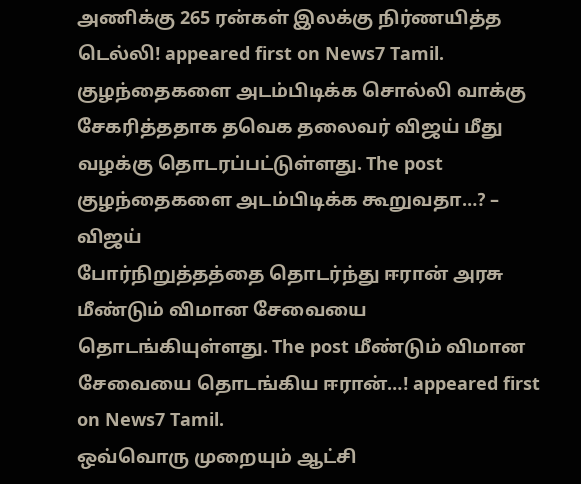அணிக்கு 265 ரன்கள் இலக்கு நிர்ணயித்த டெல்லி! appeared first on News7 Tamil.
குழந்தைகளை அடம்பிடிக்க சொல்லி வாக்கு சேகரித்ததாக தவெக தலைவர் விஜய் மீது வழக்கு தொடரப்பட்டுள்ளது. The post குழந்தைகளை அடம்பிடிக்க கூறுவதா…? – விஜய்
போர்நிறுத்தத்தை தொடர்ந்து ஈரான் அரசு மீண்டும் விமான சேவையை தொடங்கியுள்ளது. The post மீண்டும் விமான சேவையை தொடங்கிய ஈரான்…! appeared first on News7 Tamil.
ஒவ்வொரு முறையும் ஆட்சி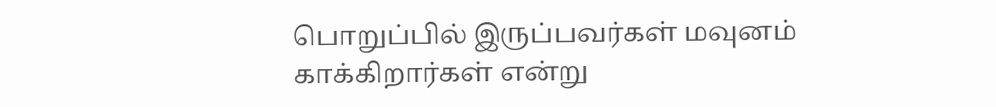பொறுப்பில் இருப்பவர்கள் மவுனம் காக்கிறார்கள் என்று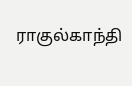ராகுல்காந்தி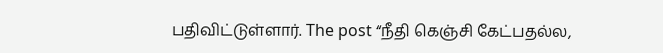பதிவிட்டுள்ளார். The post “நீதி கெஞ்சி கேட்பதல்ல,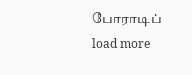போராடிப்
load more